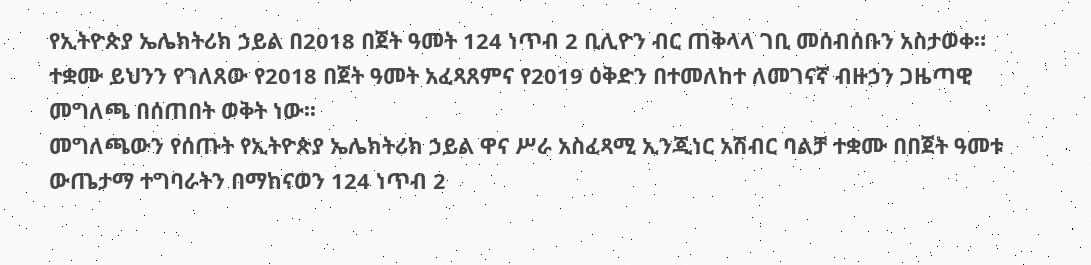የኢትዮጵያ ኤሌክትሪክ ኃይል በ2018 በጀት ዓመት 124 ነጥብ 2 ቢሊዮን ብር ጠቅላላ ገቢ መሰብሰቡን አስታወቀ።
ተቋሙ ይህንን የገለጸው የ2018 በጀት ዓመት አፈጻጸምና የ2019 ዕቅድን በተመለከተ ለመገናኛ ብዙኃን ጋዜጣዊ መግለጫ በሰጠበት ወቅት ነው፡፡
መግለጫውን የሰጡት የኢትዮጵያ ኤሌክትሪክ ኃይል ዋና ሥራ አስፈጻሚ ኢንጂነር አሽብር ባልቻ ተቋሙ በበጀት ዓመቱ ውጤታማ ተግባራትን በማከናወን 124 ነጥብ 2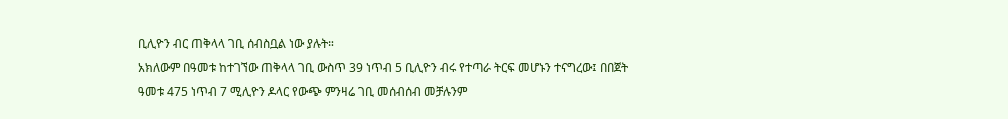ቢሊዮን ብር ጠቅላላ ገቢ ሰብስቧል ነው ያሉት።
አክለውም በዓመቱ ከተገኘው ጠቅላላ ገቢ ውስጥ 39 ነጥብ 5 ቢሊዮን ብሩ የተጣራ ትርፍ መሆኑን ተናግረው፤ በበጀት ዓመቱ 475 ነጥብ 7 ሚሊዮን ዶላር የውጭ ምንዛሬ ገቢ መሰብሰብ መቻሉንም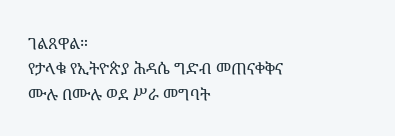ገልጸዋል።
የታላቁ የኢትዮጵያ ሕዳሴ ግድብ መጠናቀቅና ሙሉ በሙሉ ወደ ሥራ መግባት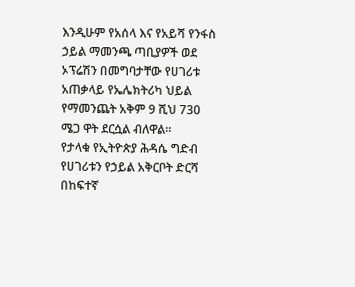እንዲሁም የአሰላ እና የአይሻ የንፋስ ኃይል ማመንጫ ጣቢያዎች ወደ ኦፕሬሽን በመግባታቸው የሀገሪቱ አጠቃላይ የኤሌክትሪካ ህይል የማመንጨት አቅም 9 ሺህ 730 ሜጋ ዋት ደርሷል ብለዋል።
የታላቁ የኢትዮጵያ ሕዳሴ ግድብ የሀገሪቱን የኃይል አቅርቦት ድርሻ በከፍተኛ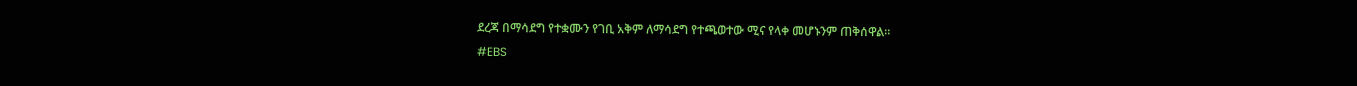ደረጃ በማሳደግ የተቋሙን የገቢ አቅም ለማሳደግ የተጫወተው ሚና የላቀ መሆኑንም ጠቅሰዋል።
#EBS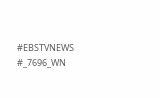#EBSTVNEWS
#_7696_WN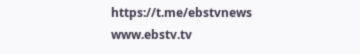https://t.me/ebstvnews
www.ebstv.tv